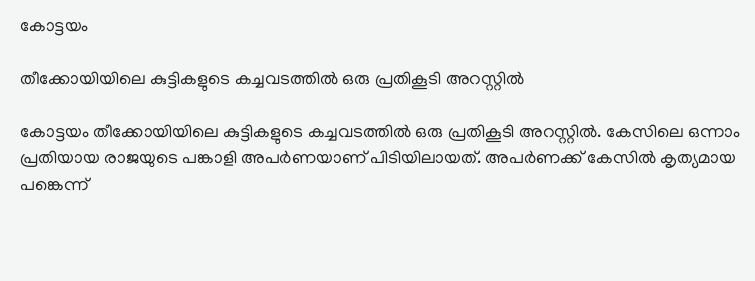കോട്ടയം

തീക്കോയിയിലെ കുട്ടികളുടെ കച്ചവടത്തിൽ ഒരു പ്രതികൂടി അറസ്റ്റിൽ

കോട്ടയം തീക്കോയിയിലെ കുട്ടികളുടെ കച്ചവടത്തിൽ ഒരു പ്രതികൂടി അറസ്റ്റിൽ. കേസിലെ ഒന്നാം പ്രതിയായ രാജയുടെ പങ്കാളി അപർണയാണ് പിടിയിലായത്. അപർണക്ക് കേസിൽ കൃത്യമായ പങ്കെന്ന്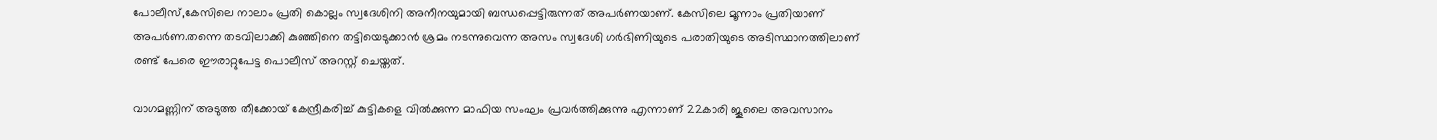പോലീസ്,കേസിലെ നാലാം പ്രതി കൊല്ലം സ്വദേശിനി അനീനയുമായി ബന്ധപ്പെട്ടിരുന്നത് അപർണയാണ്. കേസിലെ മൂന്നാം പ്രതിയാണ് അപർണ.തന്നെ തടവിലാക്കി കുഞ്ഞിനെ തട്ടിയെടുക്കാൻ ശ്രമം നടന്നുവെന്ന അസം സ്വദേശി ഗർഭിണിയുടെ പരാതിയുടെ അടിസ്ഥാനത്തിലാണ് രണ്ട് പേരെ ഈരാറ്റുപേട്ട പൊലീസ് അറസ്റ്റ് ചെയ്തത്.

വാഗമണ്ണിന് അടുത്ത തീക്കോയ് കേന്ദ്രീകരിച്ച് കുട്ടികളെ വിൽക്കുന്ന മാഫിയ സംഘം പ്രവർത്തിക്കുന്നു എന്നാണ് 22കാരി ജൂലൈ അവസാനം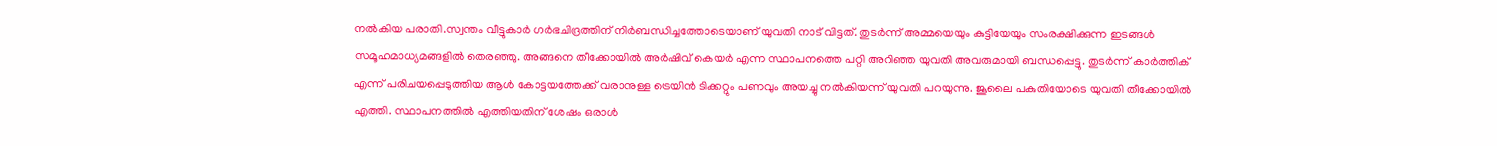നൽകിയ പരാതി.സ്വന്തം വീട്ടുകാർ ഗർഭചിദ്രത്തിന് നിർബന്ധിച്ചത്തോടെയാണ് യുവതി നാട് വിട്ടത്. തുടർന്ന് അമ്മയെയും കുട്ടിയേയും സംരക്ഷിക്കുന്ന ഇടങ്ങൾ സമൂഹമാധ്യമങ്ങളിൽ തെരഞ്ഞു. അങ്ങനെ തീക്കോയിൽ അർഷിവ് കെയർ എന്ന സ്ഥാപനത്തെ പറ്റി അറിഞ്ഞ യുവതി അവരുമായി ബന്ധപ്പെട്ടു. തുടർന്ന് കാർത്തിക് എന്ന് പരിചയപ്പെടുത്തിയ ആൾ കോട്ടയത്തേക്ക് വരാനുള്ള ട്രെയിൻ ടിക്കറ്റും പണവും അയച്ചു നൽകിയന്ന് യുവതി പറയുന്നു. ജൂലൈ പകുതിയോടെ യുവതി തീക്കോയിൽ എത്തി. സ്ഥാപനത്തിൽ എത്തിയതിന് ശേഷം ഒരാൾ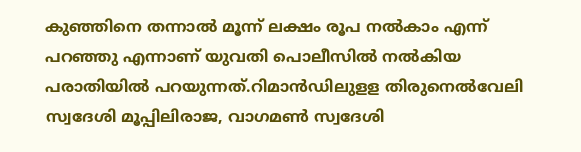കുഞ്ഞിനെ തന്നാൽ മൂന്ന് ലക്ഷം രൂപ നൽകാം എന്ന് പറഞ്ഞു എന്നാണ് യുവതി പൊലീസിൽ നൽകിയ പരാതിയിൽ പറയുന്നത്.റിമാന്‍ഡിലുളള തിരുനെല്‍വേലി സ്വദേശി മൂപ്പിലിരാജ, വാഗമണ്‍ സ്വദേശി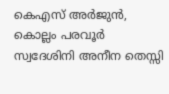കെഎസ് അര്‍ജുന്‍, കൊല്ലം പരവൂര്‍ സ്വദേശിനി അനീന തെസ്സി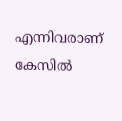എന്നിവരാണ് കേസില്‍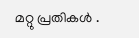മറ്റു പ്രതികൾ .